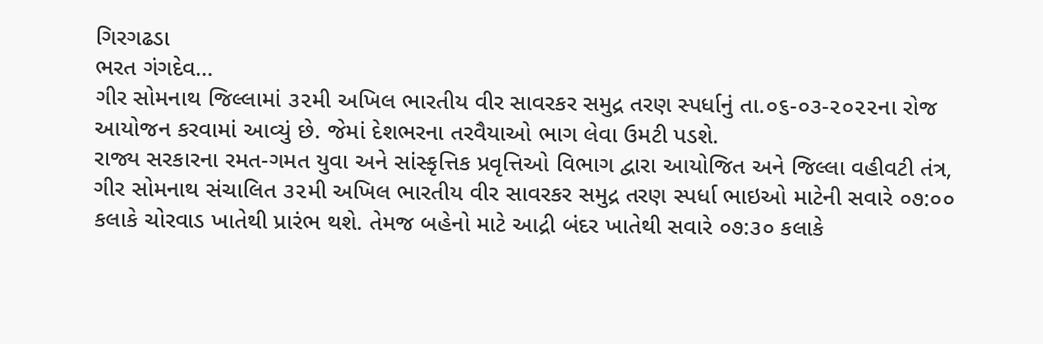ગિરગઢડા
ભરત ગંગદેવ…
ગીર સોમનાથ જિલ્લામાં ૩૨મી અખિલ ભારતીય વીર સાવરકર સમુદ્ર તરણ સ્પર્ધાનું તા.૦૬-૦૩-૨૦૨૨ના રોજ આયોજન કરવામાં આવ્યું છે. જેમાં દેશભરના તરવૈયાઓ ભાગ લેવા ઉમટી પડશે.
રાજ્ય સરકારના રમત-ગમત યુવા અને સાંસ્કૃત્તિક પ્રવૃત્તિઓ વિભાગ દ્વારા આયોજિત અને જિલ્લા વહીવટી તંત્ર, ગીર સોમનાથ સંચાલિત ૩૨મી અખિલ ભારતીય વીર સાવરકર સમુદ્ર તરણ સ્પર્ધા ભાઇઓ માટેની સવારે ૦૭:૦૦ કલાકે ચોરવાડ ખાતેથી પ્રારંભ થશે. તેમજ બહેનો માટે આદ્રી બંદર ખાતેથી સવારે ૦૭:૩૦ કલાકે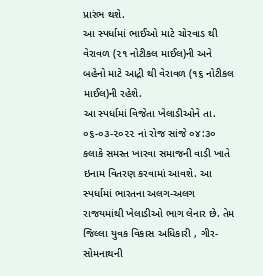પ્રારંભ થશે.
આ સ્પર્ધામાં ભાઈઓ માટે ચોરવાડ થી વેરાવળ (૨૧ નોટીકલ માઈલ)ની અને બહેનો માટે આદ્રી થી વેરાવળ (૧૬ નોટીકલ માઈલ)ની રહેશે.
આ સ્પર્ધામાં વિજેતા ખેલાડીઓને તા. ૦૬-૦૩-૨૦૨૨ નાં રોજ સાંજે ૦૪:૩૦ કલાકે સમસ્ત ખારવા સમાજની વાડી ખાતે ઇનામ વિતરણ કરવામાં આવશે. આ સ્પર્ધામાં ભારતના અલગ-અલગ રાજયમાંથી ખેલાડીઓ ભાગ લેનાર છે. તેમ જિલ્લા યુવક વિકાસ અધિકારી , ગીર-સોમનાથની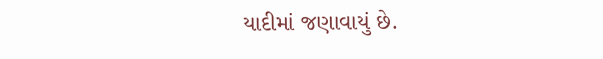યાદીમાં જણાવાયું છે.